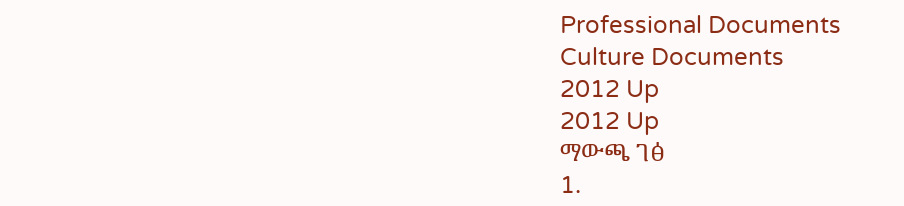Professional Documents
Culture Documents
2012 Up
2012 Up
ማውጫ ገፅ
1.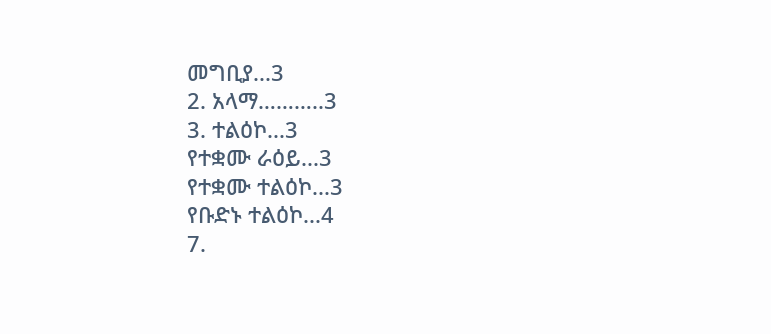መግቢያ...3
2. አላማ………..3
3. ተልዕኮ...3
የተቋሙ ራዕይ...3
የተቋሙ ተልዕኮ...3
የቡድኑ ተልዕኮ...4
7.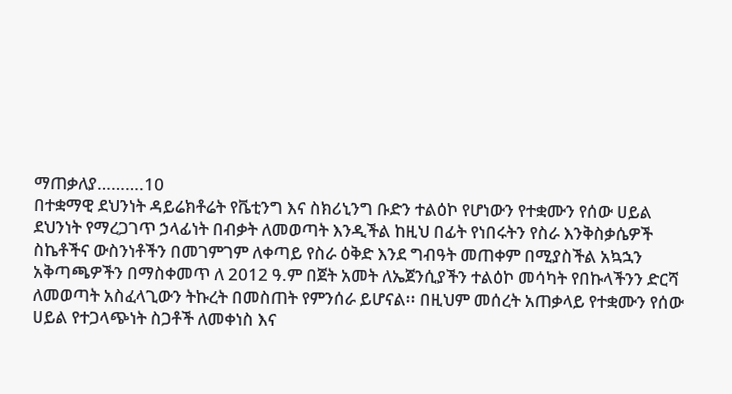ማጠቃለያ……….10
በተቋማዊ ደህንነት ዳይሬክቶሬት የቬቲንግ እና ስክሪኒንግ ቡድን ተልዕኮ የሆነውን የተቋሙን የሰው ሀይል
ደህንነት የማረጋገጥ ኃላፊነት በብቃት ለመወጣት እንዲችል ከዚህ በፊት የነበሩትን የስራ እንቅስቃሴዎች
ስኬቶችና ውስንነቶችን በመገምገም ለቀጣይ የስራ ዕቅድ እንደ ግብዓት መጠቀም በሚያስችል አኳኋን
አቅጣጫዎችን በማስቀመጥ ለ 2012 ዓ.ም በጀት አመት ለኤጀንሲያችን ተልዕኮ መሳካት የበኩላችንን ድርሻ
ለመወጣት አስፈላጊውን ትኩረት በመስጠት የምንሰራ ይሆናል፡፡ በዚህም መሰረት አጠቃላይ የተቋሙን የሰው
ሀይል የተጋላጭነት ስጋቶች ለመቀነስ እና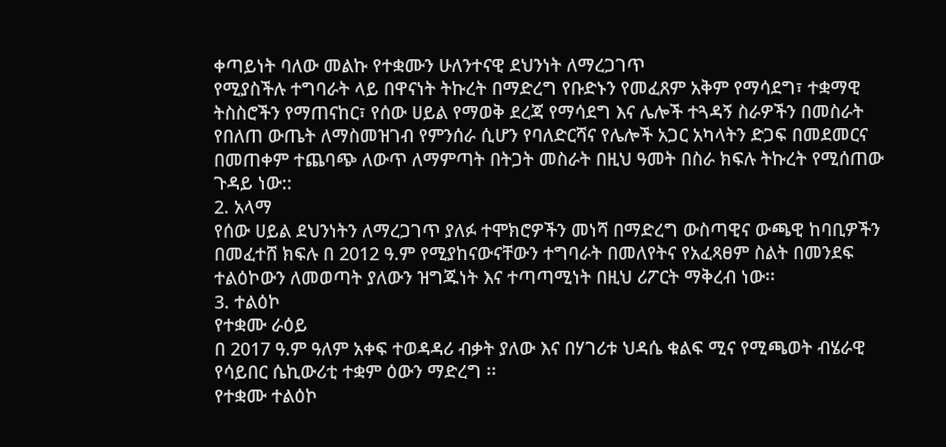ቀጣይነት ባለው መልኩ የተቋሙን ሁለንተናዊ ደህንነት ለማረጋገጥ
የሚያስችሉ ተግባራት ላይ በዋናነት ትኩረት በማድረግ የቡድኑን የመፈጸም አቅም የማሳደግ፣ ተቋማዊ
ትስስሮችን የማጠናከር፣ የሰው ሀይል የማወቅ ደረጃ የማሳደግ እና ሌሎች ተጓዳኝ ስራዎችን በመስራት
የበለጠ ውጤት ለማስመዝገብ የምንሰራ ሲሆን የባለድርሻና የሌሎች አጋር አካላትን ድጋፍ በመደመርና
በመጠቀም ተጨባጭ ለውጥ ለማምጣት በትጋት መስራት በዚህ ዓመት በስራ ክፍሉ ትኩረት የሚሰጠው
ጉዳይ ነው::
2. አላማ
የሰው ሀይል ደህንነትን ለማረጋገጥ ያለፉ ተሞክሮዎችን መነሻ በማድረግ ውስጣዊና ውጫዊ ከባቢዎችን
በመፈተሸ ክፍሉ በ 2012 ዓ.ም የሚያከናውናቸውን ተግባራት በመለየትና የአፈጻፀም ስልት በመንደፍ
ተልዕኮውን ለመወጣት ያለውን ዝግጁነት እና ተጣጣሚነት በዚህ ሪፖርት ማቅረብ ነው፡፡
3. ተልዕኮ
የተቋሙ ራዕይ
በ 2017 ዓ.ም ዓለም አቀፍ ተወዳዳሪ ብቃት ያለው እና በሃገሪቱ ህዳሴ ቁልፍ ሚና የሚጫወት ብሄራዊ
የሳይበር ሴኪውሪቲ ተቋም ዕውን ማድረግ ፡፡
የተቋሙ ተልዕኮ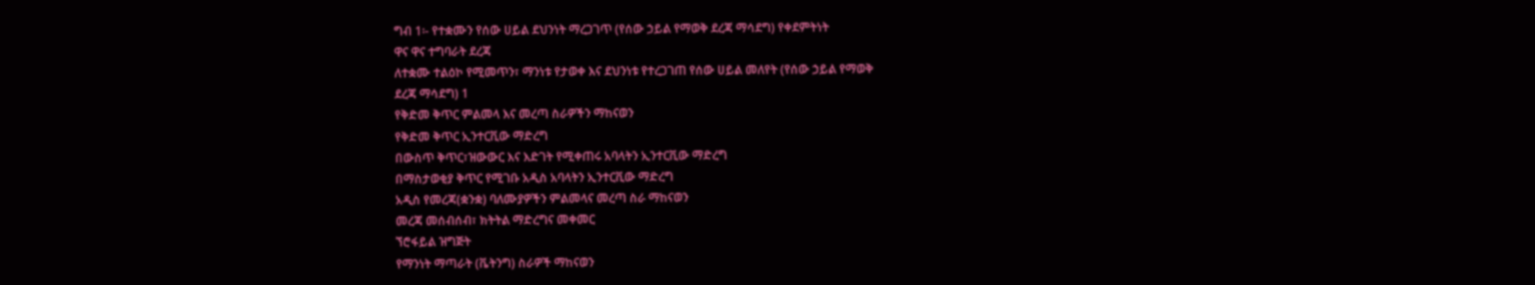ግብ 1፡- የተቋሙን የሰው ሀይል ደህንነት ማረጋገጥ (የሰው ኃይል የማወቅ ደረጃ ማሳደግ) የቀደምትነት
ዋና ዋና ተግባራት ደረጃ
ለተቋሙ ተልዕኮ የሚመጥን፣ ማንነቱ የታወቀ እና ደህንነቱ የተረጋገጠ የሰው ሀይል መለየት (የሰው ኃይል የማወቅ
ደረጃ ማሳደግ) 1
የቅድመ ቅጥር ምልመላ እና መረጣ ስራዎችን ማከናወን
የቅድመ ቅጥር ኢንተርቪው ማድረግ
በውስጥ ቅጥር፣ዝውውር እና እድገት የሚቀጠሩ አባላትን ኢንተርቪው ማድረግ
በማስታወቂያ ቅጥር የሚገቡ አዲስ አባላትን ኢንተርቪው ማድረግ
አዲስ የመረጃ(ቋንቋ) ባለሙያዎችን ምልመላና መረጣ ስራ ማከናወን
መረጃ መሰብሰብ፣ ክትትል ማድረግና መቀመር
ኘሮፋይል ዝግጅት
የማንነት ማጣራት (ቬትንግ) ስራዎች ማከናወን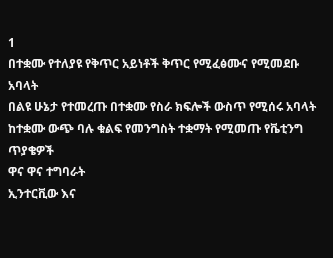1
በተቋሙ የተለያዩ የቅጥር አይነቶች ቅጥር የሚፈፅሙና የሚመደቡ አባላት
በልዩ ሁኔታ የተመረጡ በተቋሙ የስራ ክፍሎች ውስጥ የሚሰሩ አባላት
ከተቋሙ ውጭ ባሉ ቁልፍ የመንግስት ተቋማት የሚመጡ የቬቲንግ ጥያቄዎች
ዋና ዋና ተግባራት
ኢንተርቪው እና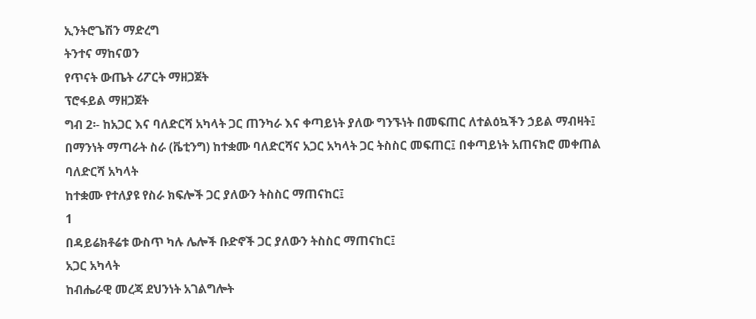ኢንትሮጌሽን ማድረግ
ትንተና ማከናወን
የጥናት ውጤት ሪፖርት ማዘጋጀት
ፕሮፋይል ማዘጋጀት
ግብ 2፡- ከአጋር እና ባለድርሻ አካላት ጋር ጠንካራ እና ቀጣይነት ያለው ግንኙነት በመፍጠር ለተልዕኳችን ኃይል ማብዛት፤
በማንነት ማጣራት ስራ (ቬቲንግ) ከተቋሙ ባለድርሻና አጋር አካላት ጋር ትስስር መፍጠር፤ በቀጣይነት አጠናክሮ መቀጠል
ባለድርሻ አካላት
ከተቋሙ የተለያዩ የስራ ክፍሎች ጋር ያለውን ትስስር ማጠናከር፤
1
በዳይሬክቶሬቱ ውስጥ ካሉ ሌሎች ቡድኖች ጋር ያለውን ትስስር ማጠናከር፤
አጋር አካላት
ከብሔራዊ መረጃ ደህንነት አገልግሎት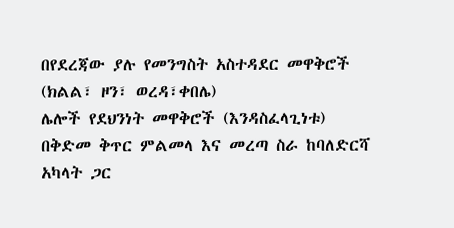በየደረጃው ያሉ የመንግስት አስተዳደር መዋቅሮች (ክልል፣ ዞን፣ ወረዳ፣ቀበሌ)
ሌሎች የደህንነት መዋቅሮች (እንዳስፈላጊነቱ)
በቅድመ ቅጥር ምልመላ እና መረጣ ስራ ከባለድርሻ አካላት ጋር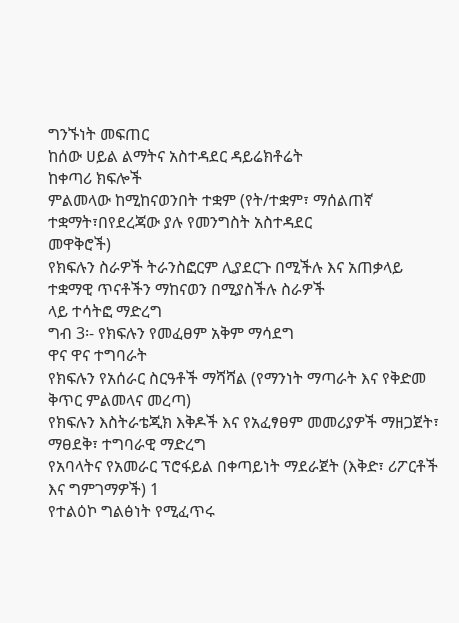ግንኙነት መፍጠር
ከሰው ሀይል ልማትና አስተዳደር ዳይሬክቶሬት
ከቀጣሪ ክፍሎች
ምልመላው ከሚከናወንበት ተቋም (የት/ተቋም፣ ማሰልጠኛ ተቋማት፣በየደረጃው ያሉ የመንግስት አስተዳደር
መዋቅሮች)
የክፍሉን ስራዎች ትራንስፎርም ሊያደርጉ በሚችሉ እና አጠቃላይ ተቋማዊ ጥናቶችን ማከናወን በሚያስችሉ ስራዎች
ላይ ተሳትፎ ማድረግ
ግብ 3፡- የክፍሉን የመፈፀም አቅም ማሳደግ
ዋና ዋና ተግባራት
የክፍሉን የአሰራር ስርዓቶች ማሻሻል (የማንነት ማጣራት እና የቅድመ ቅጥር ምልመላና መረጣ)
የክፍሉን እስትራቴጂክ እቅዶች እና የአፈፃፀም መመሪያዎች ማዘጋጀት፣ ማፀደቅ፣ ተግባራዊ ማድረግ
የአባላትና የአመራር ፕሮፋይል በቀጣይነት ማደራጀት (እቅድ፣ ሪፖርቶች እና ግምገማዎች) 1
የተልዕኮ ግልፅነት የሚፈጥሩ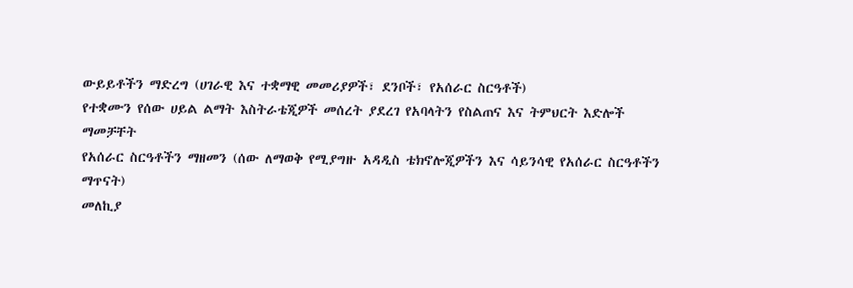ውይይቶችን ማድረግ (ሀገራዊ እና ተቋማዊ መመሪያዎች፣ ደንቦች፣ የአሰራር ስርዓቶች)
የተቋሙን የሰው ሀይል ልማት እስትራቴጂዎች መሰረት ያደረገ የአባላትን የስልጠና እና ትምህርት እድሎች ማመቻቸት
የአሰራር ስርዓቶችን ማዘመን (ሰው ለማወቅ የሚያግዙ አዳዲስ ቴክኖሎጂዎችን እና ሳይንሳዊ የአሰራር ስርዓቶችን
ማጥናት)
መለኪያ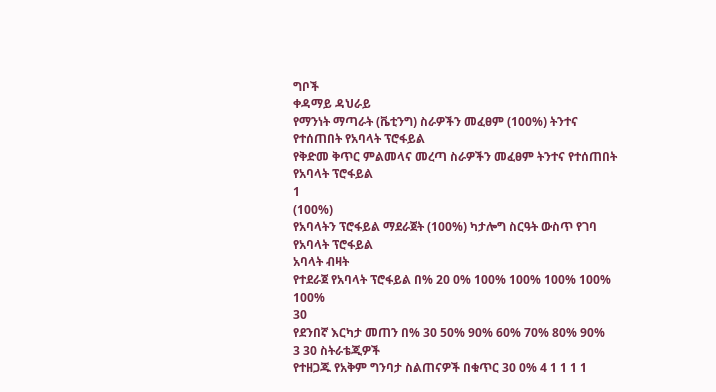ግቦች
ቀዳማይ ዳህራይ
የማንነት ማጣራት (ቬቲንግ) ስራዎችን መፈፀም (100%) ትንተና የተሰጠበት የአባላት ፕሮፋይል
የቅድመ ቅጥር ምልመላና መረጣ ስራዎችን መፈፀም ትንተና የተሰጠበት የአባላት ፕሮፋይል
1
(100%)
የአባላትን ፕሮፋይል ማደራጀት (100%) ካታሎግ ስርዓት ውስጥ የገባ የአባላት ፕሮፋይል
አባላት ብዛት
የተደራጀ የአባላት ፕሮፋይል በ% 20 0% 100% 100% 100% 100% 100%
30
የደንበኛ እርካታ መጠን በ% 30 50% 90% 60% 70% 80% 90%
3 30 ስትራቴጂዎች
የተዘጋጁ የአቅም ግንባታ ስልጠናዎች በቁጥር 30 0% 4 1 1 1 1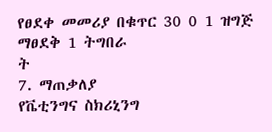የፀደቀ መመሪያ በቁጥር 30 0 1 ዝግጅ ማፀደቅ 1 ትግበራ
ት
7. ማጠቃለያ
የቬቲንግና ስክሪኒንግ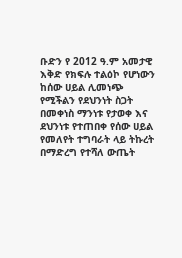ቡድን የ 2012 ዓ.ም አመታዊ እቅድ የክፍሉ ተልዕኮ የሆነውን ከሰው ሀይል ሊመነጭ የሚችልን የደህንነት ስጋት
በመቀነስ ማንነቱ የታወቀ እና ደህንነቱ የተጠበቀ የሰው ሀይል የመለየት ተግባራት ላይ ትኩረት በማድረግ የተሻለ ውጤት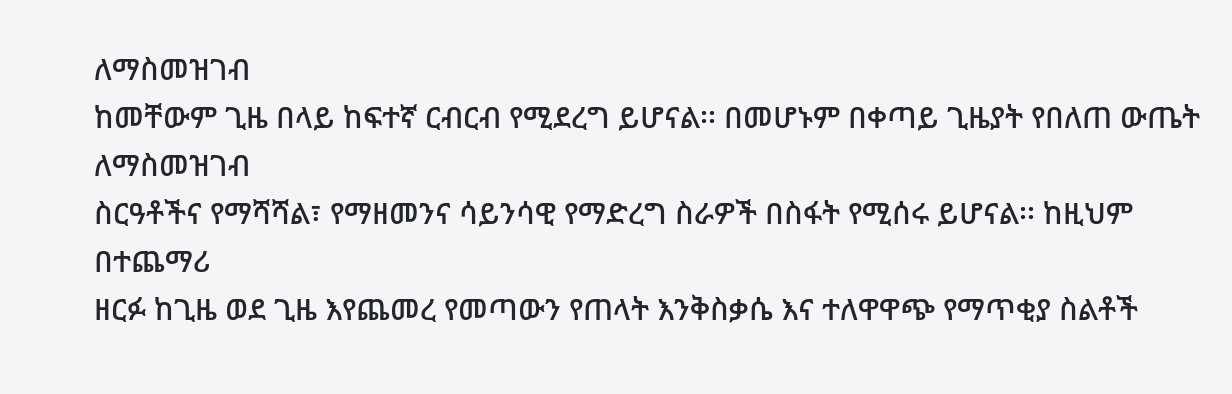ለማስመዝገብ
ከመቸውም ጊዜ በላይ ከፍተኛ ርብርብ የሚደረግ ይሆናል፡፡ በመሆኑም በቀጣይ ጊዜያት የበለጠ ውጤት ለማስመዝገብ
ስርዓቶችና የማሻሻል፣ የማዘመንና ሳይንሳዊ የማድረግ ስራዎች በስፋት የሚሰሩ ይሆናል፡፡ ከዚህም በተጨማሪ
ዘርፉ ከጊዜ ወደ ጊዜ እየጨመረ የመጣውን የጠላት እንቅስቃሴ እና ተለዋዋጭ የማጥቂያ ስልቶች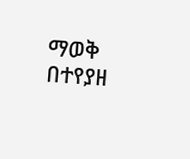ማወቅ
በተየያዘ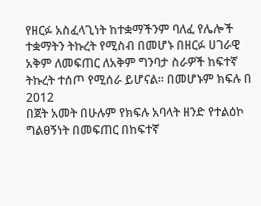የዘርፉ አስፈላጊነት ከተቋማችንም ባለፈ የሌሎች ተቋማትን ትኩረት የሚስብ በመሆኑ በዘርፉ ሀገራዊ
አቅም ለመፍጠር ለአቅም ግንባታ ስራዎች ከፍተኛ ትኩረት ተሰጦ የሚሰራ ይሆናል፡፡ በመሆኑም ክፍሉ በ 2012
በጀት አመት በሁሉም የክፍሉ አባላት ዘንድ የተልዕኮ ግልፀኝነት በመፍጠር በከፍተኛ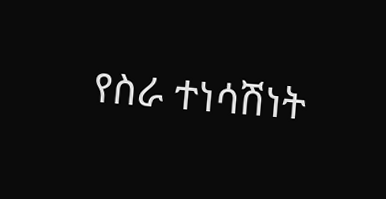የስራ ተነሳሽነት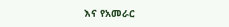እና የአመራር